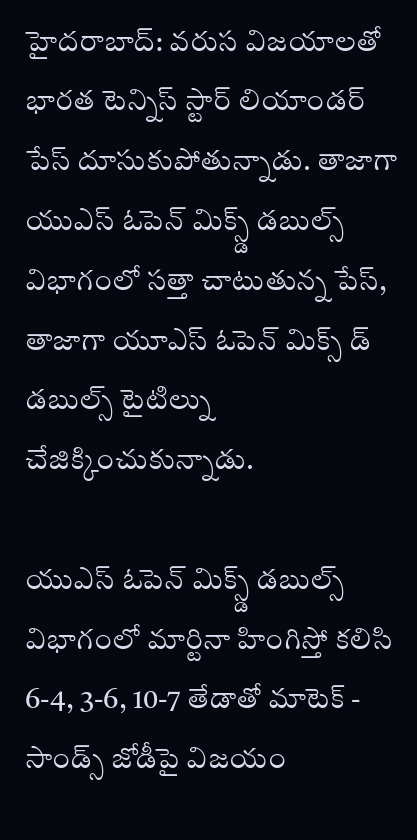హైదరాబాద్: వరుస విజయాలతో భారత టెన్నిస్ స్టార్ లియాండర్ పేస్ దూసుకుపోతున్నాడు. తాజాగా యుఎస్ ఓపెన్ మిక్స్డ్ డబుల్స్ విభాగంలో సత్తా చాటుతున్న పేస్, తాజాగా యూఎస్ ఓపెన్ మిక్స్ డ్ డబుల్స్ టైటిల్ను చేజిక్కించుకున్నాడు.

యుఎస్ ఓపెన్ మిక్స్డ్ డబుల్స్ విభాగంలో మార్టినా హింగిస్తో కలిసి 6-4, 3-6, 10-7 తేడాతో మాటెక్ - సాండ్స్ జోడీపై విజయం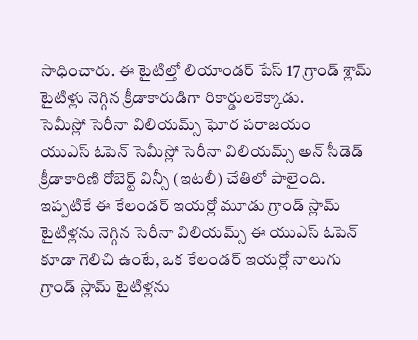సాధించారు. ఈ టైటిల్తో లియాండర్ పేస్ 17 గ్రాండ్ శ్లామ్ టైటిళ్లు నెగ్గిన క్రీడాకారుడిగా రికార్డులకెక్కాడు.
సెమీస్లో సెరీనా విలియమ్స్ ఘోర పరాజయం
యుఎస్ ఓపెన్ సెమీస్లో సెరీనా విలియమ్స్ అన్ సీడెడ్ క్రీడాకారిణి రోబెర్ట్ విన్సీ (ఇటలీ) చేతిలో పాలైంది. ఇప్పటికే ఈ కేలండర్ ఇయర్లో మూడు గ్రాండ్ స్లామ్ టైటిళ్లను నెగ్గిన సెరీనా విలియమ్స్ ఈ యుఎస్ ఓపెన్ కూడా గెలిచి ఉంటే, ఒక కేలండర్ ఇయర్లో నాలుగు గ్రాండ్ స్లామ్ టైటిళ్లను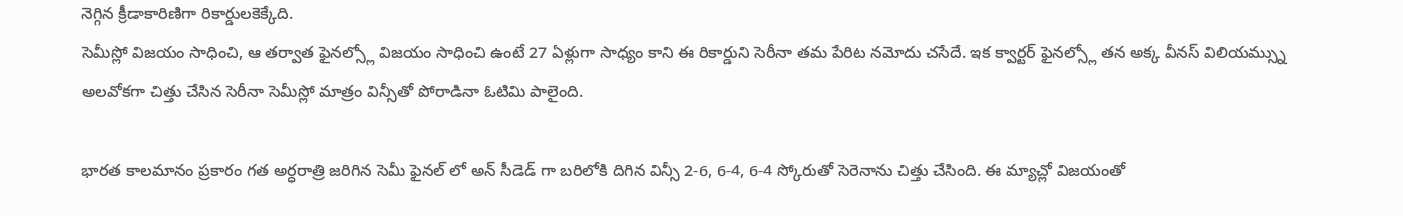నెగ్గిన క్రీడాకారిణిగా రికార్డులకెక్కేది.
సెమీస్లో విజయం సాధించి, ఆ తర్వాత ఫైనల్స్లో విజయం సాధించి ఉంటే 27 ఏళ్లుగా సాధ్యం కాని ఈ రికార్డుని సెరీనా తమ పేరిట నమోదు చసేదే. ఇక క్వార్టర్ ఫైనల్స్లో తన అక్క వీనస్ విలియమ్స్ను అలవోకగా చిత్తు చేసిన సెరీనా సెమీస్లో మాత్రం విన్సీతో పోరాడినా ఓటిమి పాలైంది.

భారత కాలమానం ప్రకారం గత అర్ధరాత్రి జరిగిన సెమీ ఫైనల్ లో అన్ సీడెడ్ గా బరిలోకి దిగిన విన్సీ 2-6, 6-4, 6-4 స్కోరుతో సెరెనాను చిత్తు చేసింది. ఈ మ్యాచ్లో విజయంతో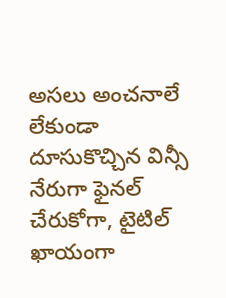అసలు అంచనాలే లేకుండా దూసుకొచ్చిన విన్సీ నేరుగా ఫైనల్ చేరుకోగా, టైటిల్ ఖాయంగా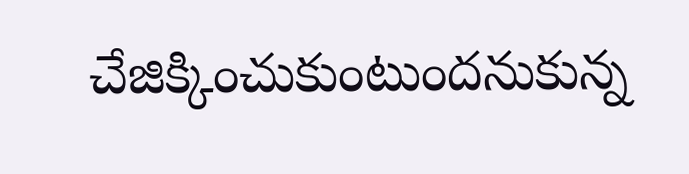చేజిక్కించుకుంటుందనుకున్న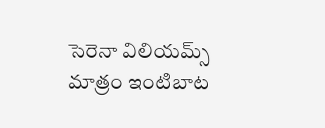సెరెనా విలియమ్స్ మాత్రం ఇంటిబాట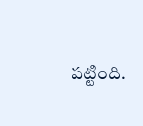పట్టింది.